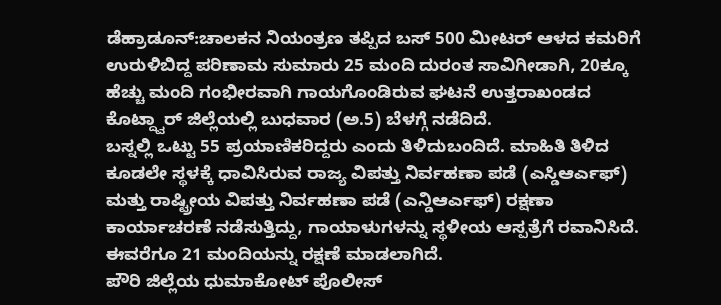ಡೆಹ್ರಾಡೂನ್:ಚಾಲಕನ ನಿಯಂತ್ರಣ ತಪ್ಪಿದ ಬಸ್ 500 ಮೀಟರ್ ಆಳದ ಕಮರಿಗೆ ಉರುಳಿಬಿದ್ದ ಪರಿಣಾಮ ಸುಮಾರು 25 ಮಂದಿ ದುರಂತ ಸಾವಿಗೀಡಾಗಿ, 20ಕ್ಕೂ ಹೆಚ್ಚು ಮಂದಿ ಗಂಭೀರವಾಗಿ ಗಾಯಗೊಂಡಿರುವ ಘಟನೆ ಉತ್ತರಾಖಂಡದ ಕೊಟ್ದ್ವಾರ್ ಜಿಲ್ಲೆಯಲ್ಲಿ ಬುಧವಾರ (ಅ.5) ಬೆಳಗ್ಗೆ ನಡೆದಿದೆ.
ಬಸ್ನಲ್ಲಿ ಒಟ್ಟು 55 ಪ್ರಯಾಣಿಕರಿದ್ದರು ಎಂದು ತಿಳಿದುಬಂದಿದೆ. ಮಾಹಿತಿ ತಿಳಿದ ಕೂಡಲೇ ಸ್ಥಳಕ್ಕೆ ಧಾವಿಸಿರುವ ರಾಜ್ಯ ವಿಪತ್ತು ನಿರ್ವಹಣಾ ಪಡೆ (ಎಸ್ಡಿಆರ್ಎಫ್) ಮತ್ತು ರಾಷ್ಟ್ರೀಯ ವಿಪತ್ತು ನಿರ್ವಹಣಾ ಪಡೆ (ಎನ್ಡಿಆರ್ಎಫ್) ರಕ್ಷಣಾ ಕಾರ್ಯಾಚರಣೆ ನಡೆಸುತ್ತಿದ್ದು, ಗಾಯಾಳುಗಳನ್ನು ಸ್ಥಳೀಯ ಆಸ್ಪತ್ರೆಗೆ ರವಾನಿಸಿದೆ. ಈವರೆಗೂ 21 ಮಂದಿಯನ್ನು ರಕ್ಷಣೆ ಮಾಡಲಾಗಿದೆ.
ಪೌರಿ ಜಿಲ್ಲೆಯ ಧುಮಾಕೋಟ್ ಪೊಲೀಸ್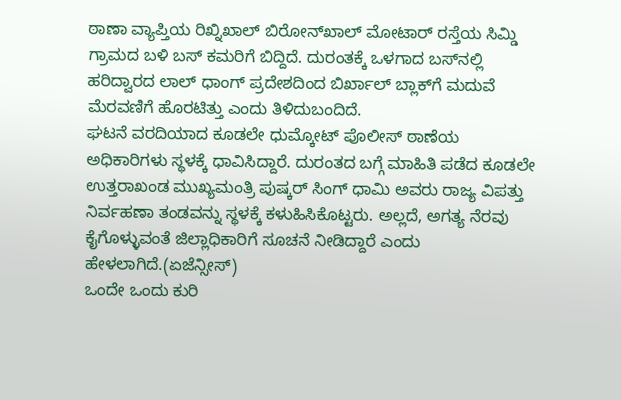ಠಾಣಾ ವ್ಯಾಪ್ತಿಯ ರಿಖ್ನಿಖಾಲ್ ಬಿರೋನ್‌ಖಾಲ್ ಮೋಟಾರ್ ರಸ್ತೆಯ ಸಿಮ್ಡಿ ಗ್ರಾಮದ ಬಳಿ ಬಸ್ ಕಮರಿಗೆ ಬಿದ್ದಿದೆ. ದುರಂತಕ್ಕೆ ಒಳಗಾದ ಬಸ್‌ನಲ್ಲಿ ಹರಿದ್ವಾರದ ಲಾಲ್ ಧಾಂಗ್ ಪ್ರದೇಶದಿಂದ ಬಿರ್ಖಾಲ್ ಬ್ಲಾಕ್‌ಗೆ ಮದುವೆ ಮೆರವಣಿಗೆ ಹೊರಟಿತ್ತು ಎಂದು ತಿಳಿದುಬಂದಿದೆ.
ಘಟನೆ ವರದಿಯಾದ ಕೂಡಲೇ ಧುಮ್ಕೋಟ್ ಪೊಲೀಸ್ ಠಾಣೆಯ ಅಧಿಕಾರಿಗಳು ಸ್ಥಳಕ್ಕೆ ಧಾವಿಸಿದ್ದಾರೆ. ದುರಂತದ ಬಗ್ಗೆ ಮಾಹಿತಿ ಪಡೆದ ಕೂಡಲೇ ಉತ್ತರಾಖಂಡ ಮುಖ್ಯಮಂತ್ರಿ ಪುಷ್ಕರ್ ಸಿಂಗ್ ಧಾಮಿ ಅವರು ರಾಜ್ಯ ವಿಪತ್ತು ನಿರ್ವಹಣಾ ತಂಡವನ್ನು ಸ್ಥಳಕ್ಕೆ ಕಳುಹಿಸಿಕೊಟ್ಟರು. ಅಲ್ಲದೆ, ಅಗತ್ಯ ನೆರವು ಕೈಗೊಳ್ಳುವಂತೆ ಜಿಲ್ಲಾಧಿಕಾರಿಗೆ ಸೂಚನೆ ನೀಡಿದ್ದಾರೆ ಎಂದು ಹೇಳಲಾಗಿದೆ.(ಏಜೆನ್ಸೀಸ್)
ಒಂದೇ ಒಂದು ಕುರಿ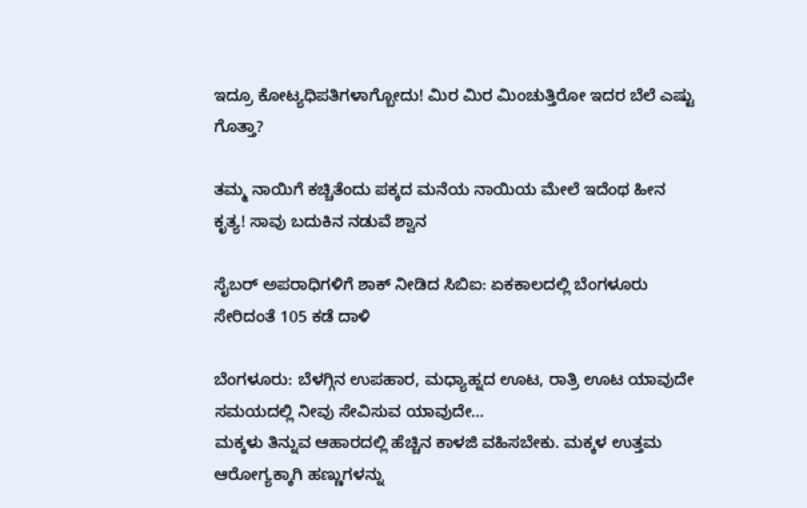ಇದ್ರೂ ಕೋಟ್ಯಧಿಪತಿಗಳಾಗ್ಬೋದು! ಮಿರ ಮಿರ ಮಿಂಚುತ್ತಿರೋ ಇದರ ಬೆಲೆ ಎಷ್ಟು ಗೊತ್ತಾ?

ತಮ್ಮ ನಾಯಿಗೆ ಕಚ್ಚಿತೆಂದು ಪಕ್ಕದ ಮನೆಯ ನಾಯಿಯ ಮೇಲೆ ಇದೆಂಥ ಹೀನ ಕೃತ್ಯ! ಸಾವು ಬದುಕಿನ ನಡುವೆ ಶ್ವಾನ

ಸೈಬರ್ ಅಪರಾಧಿಗಳಿಗೆ ಶಾಕ್ ನೀಡಿದ ಸಿಬಿಐ: ಏಕಕಾಲದಲ್ಲಿ ಬೆಂಗಳೂರು ಸೇರಿದಂತೆ 105 ಕಡೆ ದಾಳಿ

ಬೆಂಗಳೂರು: ಬೆಳಗ್ಗಿನ ಉಪಹಾರ, ಮಧ್ಯಾಹ್ನದ ಊಟ, ರಾತ್ರಿ ಊಟ ಯಾವುದೇ ಸಮಯದಲ್ಲಿ ನೀವು ಸೇವಿಸುವ ಯಾವುದೇ…
ಮಕ್ಕಳು ತಿನ್ನುವ ಆಹಾರದಲ್ಲಿ ಹೆಚ್ಚಿನ ಕಾಳಜಿ ವಹಿಸಬೇಕು. ಮಕ್ಕಳ ಉತ್ತಮ ಆರೋಗ್ಯಕ್ಕಾಗಿ ಹಣ್ಣುಗಳನ್ನು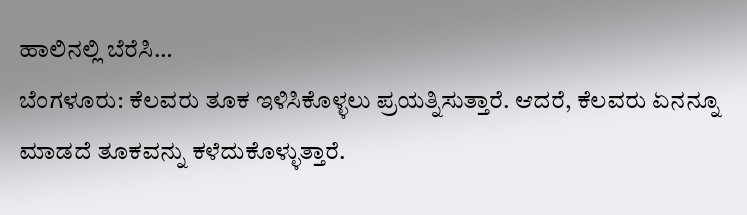ಹಾಲಿನಲ್ಲಿ ಬೆರೆಸಿ…
ಬೆಂಗಳೂರು: ಕೆಲವರು ತೂಕ ಇಳಿಸಿಕೊಳ್ಳಲು ಪ್ರಯತ್ನಿಸುತ್ತಾರೆ. ಆದರೆ, ಕೆಲವರು ಏನನ್ನೂ ಮಾಡದೆ ತೂಕವನ್ನು ಕಳೆದುಕೊಳ್ಳುತ್ತಾರೆ.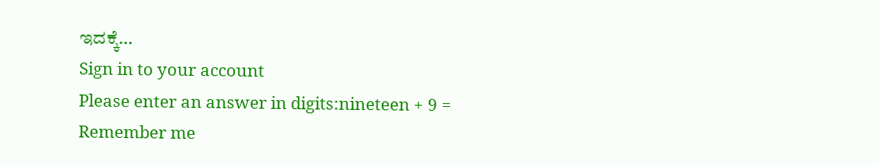ಇದಕ್ಕೆ…
Sign in to your account
Please enter an answer in digits:nineteen + 9 =
Remember me